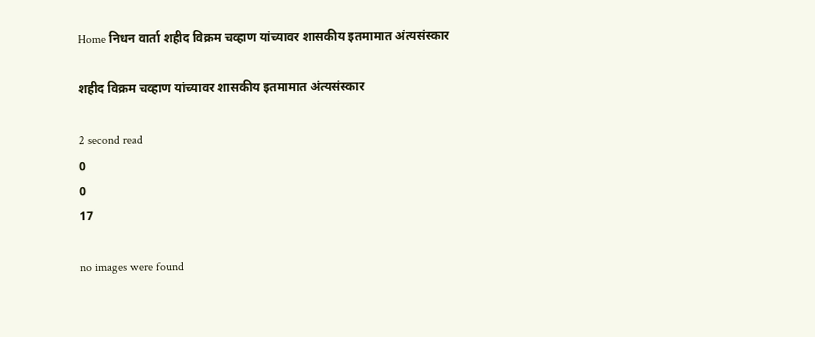Home निधन वार्ता शहीद विक्रम चव्हाण यांच्यावर शासकीय इतमामात अंत्यसंस्कार

शहीद विक्रम चव्हाण यांच्यावर शासकीय इतमामात अंत्यसंस्कार

2 second read
0
0
17

no images were found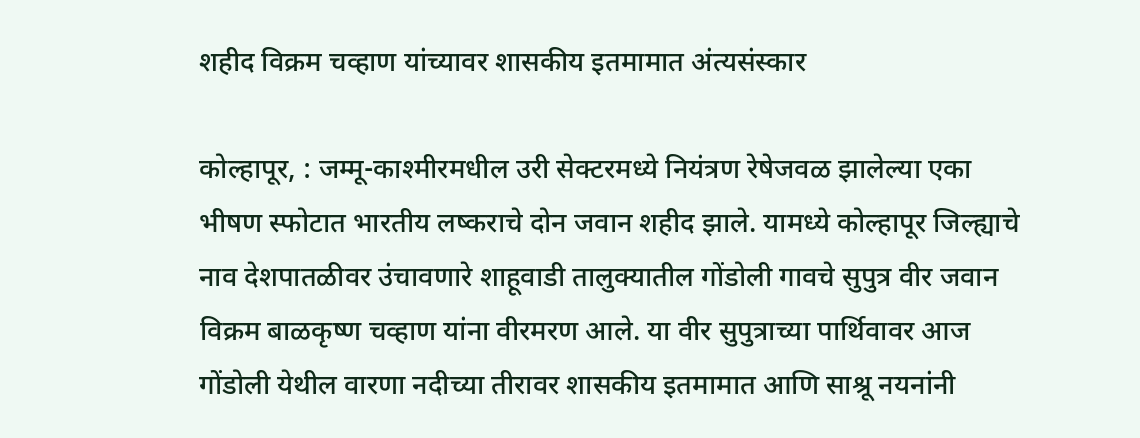शहीद विक्रम चव्हाण यांच्यावर शासकीय इतमामात अंत्यसंस्कार

कोल्हापूर, : जम्मू-काश्मीरमधील उरी सेक्टरमध्ये नियंत्रण रेषेजवळ झालेल्या एका भीषण स्फोटात भारतीय लष्कराचे दोन जवान शहीद झाले. यामध्ये कोल्हापूर जिल्ह्याचे नाव देशपातळीवर उंचावणारे शाहूवाडी तालुक्यातील गोंडोली गावचे सुपुत्र वीर जवान विक्रम बाळकृष्ण चव्हाण यांना वीरमरण आले. या वीर सुपुत्राच्या पार्थिवावर आज गोंडोली येथील वारणा नदीच्या तीरावर शासकीय इतमामात आणि साश्रू नयनांनी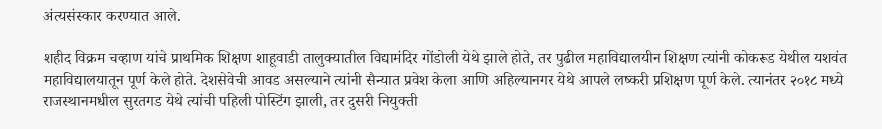अंत्यसंस्कार करण्यात आले.

शहीद विक्रम चव्हाण यांचे प्राथमिक शिक्षण शाहूवाडी तालुक्यातील विद्यामंदिर गोंडोली येथे झाले होते, तर पुढील महाविद्यालयीन शिक्षण त्यांनी कोकरूड येथील यशवंत महाविद्यालयातून पूर्ण केले होते. देशसेवेची आवड असल्याने त्यांनी सैन्यात प्रवेश केला आणि अहिल्यानगर येथे आपले लष्करी प्रशिक्षण पूर्ण केले. त्यानंतर २०१८ मध्ये राजस्थानमधील सुरतगड येथे त्यांची पहिली पोस्टिंग झाली, तर दुसरी नियुक्ती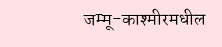जम्मू-काश्मीरमधील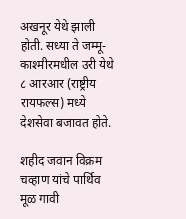अखनूर येथे झाली होती. सध्या ते जम्मू-काश्मीरमधील उरी येथे ८ आरआर (राष्ट्रीय रायफल्स) मध्ये देशसेवा बजावत होते.

शहीद जवान विक्रम चव्हाण यांचे पार्थिव मूळ गावी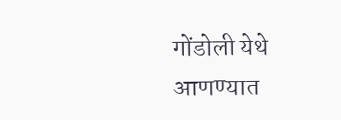गोंडोली येथे आणण्यात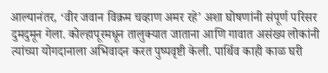आल्यानंतर, ‘वीर जवान विक्रम चव्हाण अमर रहे’ अशा घोषणांनी संपूर्ण परिसर दुमदुमून गेला. कोल्हापूरमधून तालुक्यात जाताना आणि गावात असंख्य लोकांनी त्यांच्या योगदानाला अभिवादन करत पुष्पवृष्टी केली. पार्थिव काही काळ घरी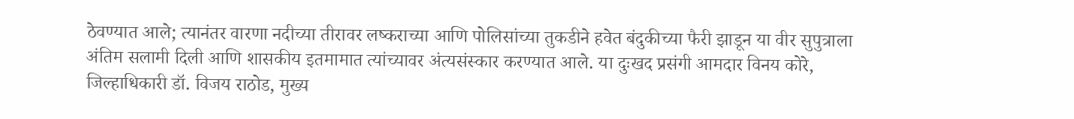ठेवण्यात आले; त्यानंतर वारणा नदीच्या तीरावर लष्कराच्या आणि पोलिसांच्या तुकडीने हवेत बंदुकीच्या फैरी झाडून या वीर सुपुत्राला अंतिम सलामी दिली आणि शासकीय इतमामात त्यांच्यावर अंत्यसंस्कार करण्यात आले. या दुःखद प्रसंगी आमदार विनय कोरे, जिल्हाधिकारी डॉ. विजय राठोड, मुख्य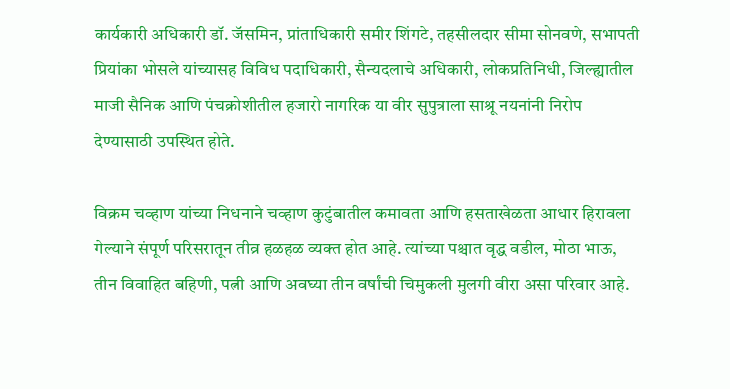कार्यकारी अधिकारी डॉ. जॅसमिन, प्रांताधिकारी समीर शिंगटे, तहसीलदार सीमा सोनवणे, सभापती प्रियांका भोसले यांच्यासह विविध पदाधिकारी, सैन्यदलाचे अधिकारी, लोकप्रतिनिधी, जिल्ह्यातील माजी सैनिक आणि पंचक्रोशीतील हजारो नागरिक या वीर सुपुत्राला साश्रू नयनांनी निरोप देण्यासाठी उपस्थित होते.

विक्रम चव्हाण यांच्या निधनाने चव्हाण कुटुंबातील कमावता आणि हसताखेळता आधार हिरावला गेल्याने संपूर्ण परिसरातून तीव्र हळहळ व्यक्त होत आहे. त्यांच्या पश्चात वृद्ध वडील, मोठा भाऊ, तीन विवाहित बहिणी, पत्नी आणि अवघ्या तीन वर्षांची चिमुकली मुलगी वीरा असा परिवार आहे.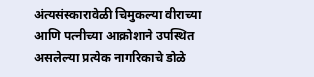अंत्यसंस्कारावेळी चिमुकल्या वीराच्या आणि पत्नीच्या आक्रोशाने उपस्थित असलेल्या प्रत्येक नागरिकाचे डोळे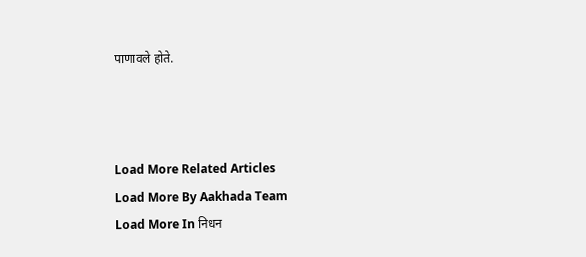पाणावले होते.



Load More Related Articles
Load More By Aakhada Team
Load More In निधन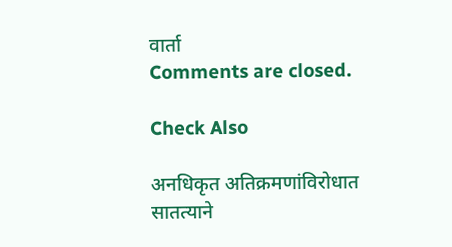वार्ता
Comments are closed.

Check Also

अनधिकृत अतिक्रमणांविरोधात सातत्याने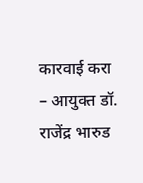कारवाई करा – आयुक्त डॉ. राजेंद्र भारुड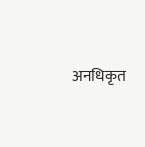अनधिकृत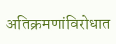अतिक्रमणांविरोधात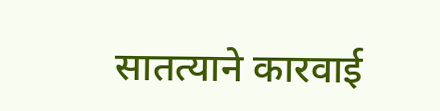सातत्याने कारवाई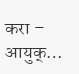करा – आयुक्…